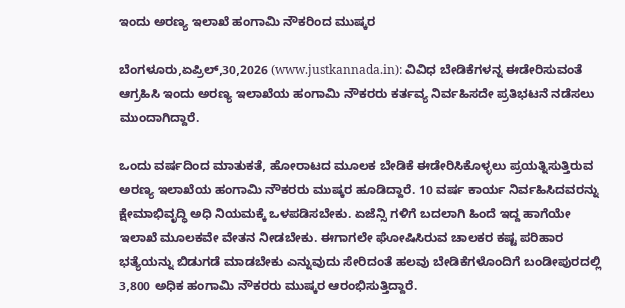ಇಂದು ಅರಣ್ಯ ಇಲಾಖೆ ಹಂಗಾಮಿ ನೌಕರಿಂದ ಮುಷ್ಕರ

ಬೆಂಗಳೂರು,ಏಪ್ರಿಲ್,30,2026 (www.justkannada.in): ವಿವಿಧ ಬೇಡಿಕೆಗಳನ್ನ ಈಡೇರಿಸುವಂತೆ ಆಗ್ರಹಿಸಿ ಇಂದು ಅರಣ್ಯ ಇಲಾಖೆಯ ಹಂಗಾಮಿ ನೌಕರರು ಕರ್ತವ್ಯ ನಿರ್ವಹಿಸದೇ ಪ್ರತಿಭಟನೆ ನಡೆಸಲು ಮುಂದಾಗಿದ್ದಾರೆ.

ಒಂದು ವರ್ಷದಿಂದ ಮಾತುಕತೆ, ಹೋರಾಟದ ಮೂಲಕ ಬೇಡಿಕೆ ಈಡೇರಿಸಿಕೊಳ್ಳಲು ಪ್ರಯತ್ನಿಸುತ್ತಿರುವ ಅರಣ್ಯ ಇಲಾಖೆಯ ಹಂಗಾಮಿ ನೌಕರರು ಮುಷ್ಕರ ಹೂಡಿದ್ದಾರೆ. 10 ವರ್ಷ ಕಾರ್ಯ ನಿರ್ವಹಿಸಿದವರನ್ನು ಕ್ಷೇಮಾಭಿವೃದ್ಧಿ ಅಧಿ ನಿಯಮಕ್ಕೆ ಒಳಪಡಿಸಬೇಕು. ಏಜೆನ್ಸಿ ಗಳಿಗೆ ಬದಲಾಗಿ ಹಿಂದೆ ಇದ್ದ ಹಾಗೆಯೇ ಇಲಾಖೆ ಮೂಲಕವೇ ವೇತನ ನೀಡಬೇಕು. ಈಗಾಗಲೇ ಘೋಷಿಸಿರುವ ಚಾಲಕರ ಕಷ್ಟ ಪರಿಹಾರ ಭತ್ಯೆಯನ್ನು ಬಿಡುಗಡೆ ಮಾಡಬೇಕು ಎನ್ನುವುದು ಸೇರಿದಂತೆ ಹಲವು ಬೇಡಿಕೆಗಳೊಂದಿಗೆ ಬಂಡೀಪುರದಲ್ಲಿ 3,800 ಅಧಿಕ ಹಂಗಾಮಿ ನೌಕರರು ಮುಷ್ಕರ ಆರಂಭಿಸುತ್ತಿದ್ದಾರೆ.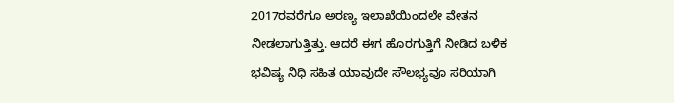2017ರವರೆಗೂ ಅರಣ್ಯ ಇಲಾಖೆಯಿಂದಲೇ ವೇತನ ನೀಡಲಾಗುತ್ತಿತ್ತು. ಆದರೆ ಈಗ ಹೊರಗುತ್ತಿಗೆ ನೀಡಿದ ಬಳಿಕ ಭವಿಷ್ಯ ನಿಧಿ ಸಹಿತ ಯಾವುದೇ ಸೌಲಭ್ಯವೂ ಸರಿಯಾಗಿ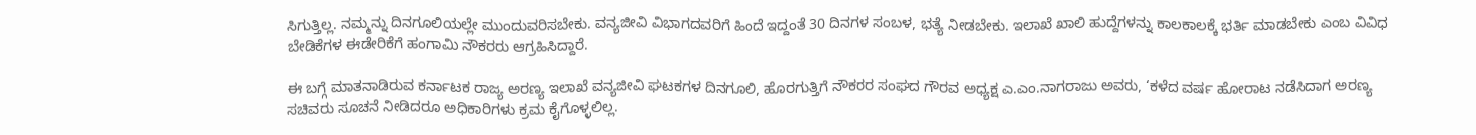ಸಿಗುತ್ತಿಲ್ಲ. ನಮ್ಮನ್ನು ದಿನಗೂಲಿಯಲ್ಲೇ ಮುಂದುವರಿಸಬೇಕು. ವನ್ಯಜೀವಿ ವಿಭಾಗದವರಿಗೆ ಹಿಂದೆ ಇದ್ದಂತೆ 30 ದಿನಗಳ ಸಂಬಳ, ಭತ್ಯೆ ನೀಡಬೇಕು. ಇಲಾಖೆ ಖಾಲಿ ಹುದ್ದೆಗಳನ್ನು ಕಾಲಕಾಲಕ್ಕೆ ಭರ್ತಿ ಮಾಡಬೇಕು ಎಂಬ ವಿವಿಧ ಬೇಡಿಕೆಗಳ ಈಡೇರಿಕೆಗೆ ಹಂಗಾಮಿ ನೌಕರರು ಆಗ್ರಹಿಸಿದ್ದಾರೆ.

ಈ ಬಗ್ಗೆ ಮಾತನಾಡಿರುವ ಕರ್ನಾಟಕ ರಾಜ್ಯ ಅರಣ್ಯ ಇಲಾಖೆ ವನ್ಯಜೀವಿ ಘಟಕಗಳ ದಿನಗೂಲಿ, ಹೊರಗುತ್ತಿಗೆ ನೌಕರರ ಸಂಘದ ಗೌರವ ಅಧ್ಯಕ್ಷ ಎ.ಎಂ.ನಾಗರಾಜು ಅವರು, ‘ಕಳೆದ ವರ್ಷ ಹೋರಾಟ ನಡೆಸಿದಾಗ ಅರಣ್ಯ ಸಚಿವರು ಸೂಚನೆ ನೀಡಿದರೂ ಅಧಿಕಾರಿಗಳು ಕ್ರಮ ಕೈಗೊಳ್ಳಲಿಲ್ಲ.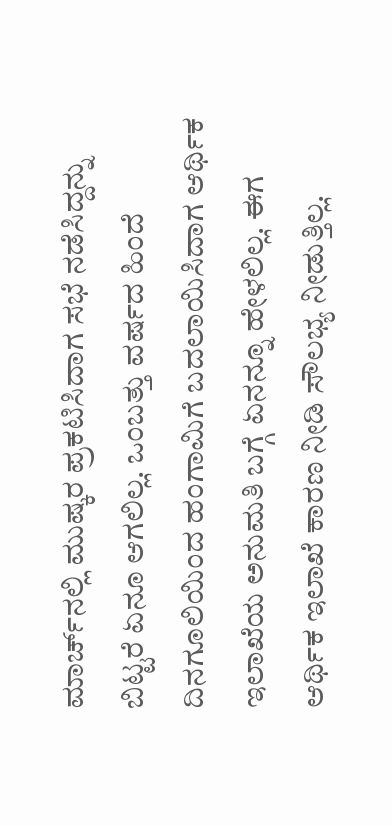ಮಾರ್ಚ್‌ನಲ್ಲಿ ಮುಷ್ಕರ ಪ್ರಕಟಿಸಿದಾಗ ಸಭೆ ನಡೆಸಿದ್ದನ್ನು ಬಿಟ್ಟರೆ ಏನೂ ಆಗಲಿಲ್ಲ. ಒಂಬತ್ತು ವರ್ಷದ ಹಿಂದೆ ದಿನಗೂಲಿಯಿಂದ ಹಂಗಾಮಿಗೆ ಬದಲಾಯಿಸಿದಾಗ ಆರ್ಥಿಕ ಇಲಾಖೆಯ ಅನುಮತಿ ಬಗ್ಗೆ ಏನನ್ನೂ ಹೇಳಲಿಲ್ಲ. ಈಗ ಆರ್ಥಿಕ ಇಲಾಖೆ ಕಾರಣ ನೀಡಿ ಸೌಲಭ್ಯ ನೀಡುತ್ತಿಲ್ಲ.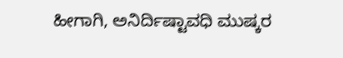ಹೀಗಾಗಿ, ಅನಿರ್ದಿಷ್ಟಾವಧಿ ಮುಷ್ಕರ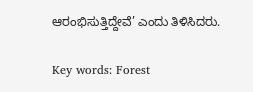ಆರಂಭಿಸುತ್ತಿದ್ದೇವೆ’ ಎಂದು ತಿಳಿಸಿದರು.

Key words: Forest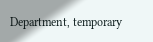Department, temporary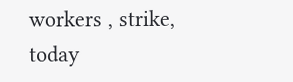workers , strike, today